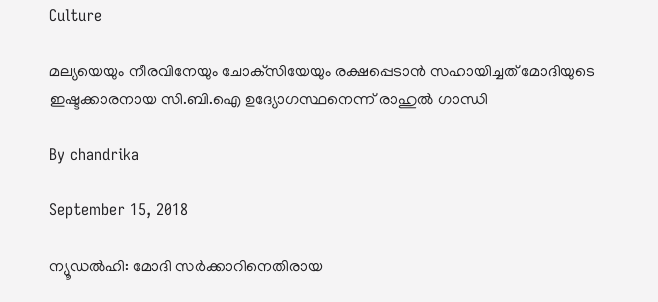Culture

മല്യയെയും നീരവിനേയും ചോക്‌സിയേയും രക്ഷപ്പെടാന്‍ സഹായിച്ചത് മോദിയുടെ ഇഷ്ടക്കാരനായ സി.ബി.ഐ ഉദ്യോഗസ്ഥനെന്ന് രാഹുല്‍ ഗാന്ധി

By chandrika

September 15, 2018

ന്യൂഡല്‍ഹി: മോദി സര്‍ക്കാറിനെതിരായ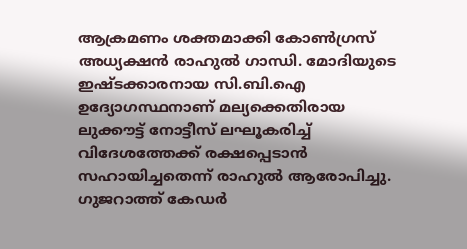ആക്രമണം ശക്തമാക്കി കോണ്‍ഗ്രസ് അധ്യക്ഷന്‍ രാഹുല്‍ ഗാന്ധി. മോദിയുടെ ഇഷ്ടക്കാരനായ സി.ബി.ഐ ഉദ്യോഗസ്ഥനാണ് മല്യക്കെതിരായ ലുക്കൗട്ട് നോട്ടീസ് ലഘൂകരിച്ച് വിദേശത്തേക്ക് രക്ഷപ്പെടാന്‍ സഹായിച്ചതെന്ന് രാഹുല്‍ ആരോപിച്ചു. ഗുജറാത്ത് കേഡര്‍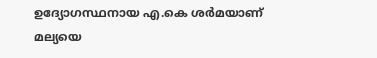ഉദ്യോഗസ്ഥനായ എ.കെ ശര്‍മയാണ് മല്യയെ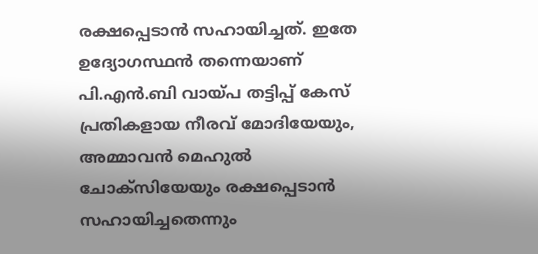രക്ഷപ്പെടാന്‍ സഹായിച്ചത്. ഇതേ ഉദ്യോഗസ്ഥന്‍ തന്നെയാണ് പി.എന്‍.ബി വായ്പ തട്ടിപ്പ് കേസ് പ്രതികളായ നീരവ് മോദിയേയും, അമ്മാവന്‍ മെഹുല്‍ ചോക്‌സിയേയും രക്ഷപ്പെടാന്‍ സഹായിച്ചതെന്നും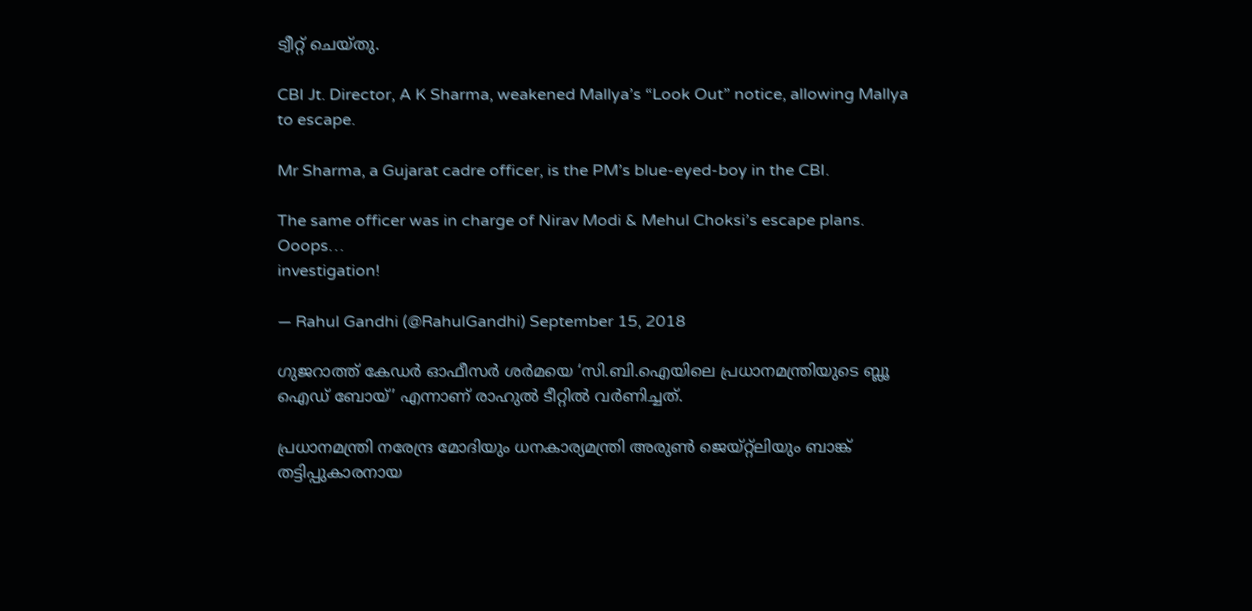ട്വീറ്റ് ചെയ്തു.

CBI Jt. Director, A K Sharma, weakened Mallya’s “Look Out” notice, allowing Mallya to escape.

Mr Sharma, a Gujarat cadre officer, is the PM’s blue-eyed-boy in the CBI.

The same officer was in charge of Nirav Modi & Mehul Choksi’s escape plans. Ooops…
investigation!

— Rahul Gandhi (@RahulGandhi) September 15, 2018

ഗുജറാത്ത് കേഡര്‍ ഓഫീസര്‍ ശര്‍മയെ ‘സി.ബി.ഐയിലെ പ്രധാനമന്ത്രിയുടെ ബ്ലൂ ഐഡ് ബോയ്’ എന്നാണ് രാഹുല്‍ ടീറ്റില്‍ വര്‍ണിച്ചത്.

പ്രധാനമന്ത്രി നരേന്ദ്ര മോദിയും ധനകാര്യമന്ത്രി അരുണ്‍ ജെയ്റ്റ്‌ലിയും ബാങ്ക് തട്ടിപ്പുകാരനായ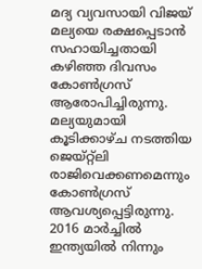മദ്യ വ്യവസായി വിജയ് മല്യയെ രക്ഷപ്പെടാന്‍ സഹായിച്ചതായി കഴിഞ്ഞ ദിവസം കോണ്‍ഗ്രസ് ആരോപിച്ചിരുന്നു. മല്യയുമായി കൂടിക്കാഴ്ച നടത്തിയ ജെയ്റ്റ്‌ലി രാജിവെക്കണമെന്നും കോണ്‍ഗ്രസ് ആവശ്യപ്പെട്ടിരുന്നു. 2016 മാര്‍ച്ചില്‍ ഇന്ത്യയില്‍ നിന്നും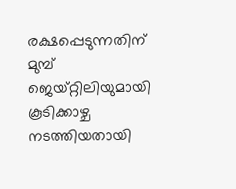രക്ഷപ്പെടുന്നതിന് മുമ്പ് ജെയ്റ്റിലിയുമായി കൂടിക്കാഴ്ച നടത്തിയതായി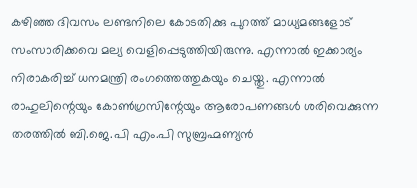കഴിഞ്ഞ ദിവസം ലണ്ടനിലെ കോടതിക്കു പുറത്ത് മാധ്യമങ്ങളോട് സംസാരിക്കവെ മല്യ വെളിപ്പെടുത്തിയിരുന്നു. എന്നാല്‍ ഇക്കാര്യം നിരാകരിച്ച് ധനമന്ത്രി രംഗത്തെത്തുകയും ചെയ്തു. എന്നാല്‍ രാഹുലിന്റെയും കോണ്‍ഗ്രസിന്റേയും ആരോപണങ്ങള്‍ ശരിവെക്കുന്ന തരത്തില്‍ ബി.ജെ.പി എം.പി സുബ്രഹ്മണ്യന്‍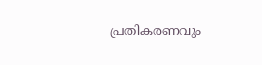പ്രതികരണവും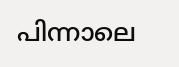പിന്നാലെ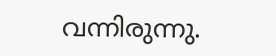വന്നിരുന്നു.